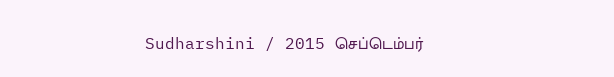Sudharshini / 2015 செப்டெம்பர்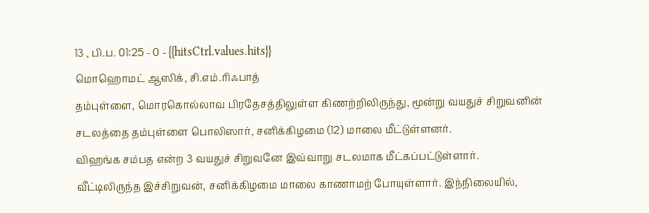13 , பி.ப. 01:25 - 0 - {{hitsCtrl.values.hits}}
மொஹொமட் ஆஸிக், சி.எம்.ரிஃபாத்
தம்புள்ளை, மொரகொல்லாவ பிரதேசத்திலுள்ள கிணற்றிலிருந்து, மூன்று வயதுச் சிறுவனின் சடலத்தை தம்புள்ளை பொலிஸார், சனிக்கிழமை (12) மாலை மீட்டுள்ளனர்.
விஹங்க சம்பத என்ற 3 வயதுச் சிறுவனே இவ்வாறு சடலமாக மீட்கப்பட்டுள்ளார்.
வீட்டிலிருந்த இச்சிறுவன், சனிக்கிழமை மாலை காணாமற் போயுள்ளார். இந்நிலையில்,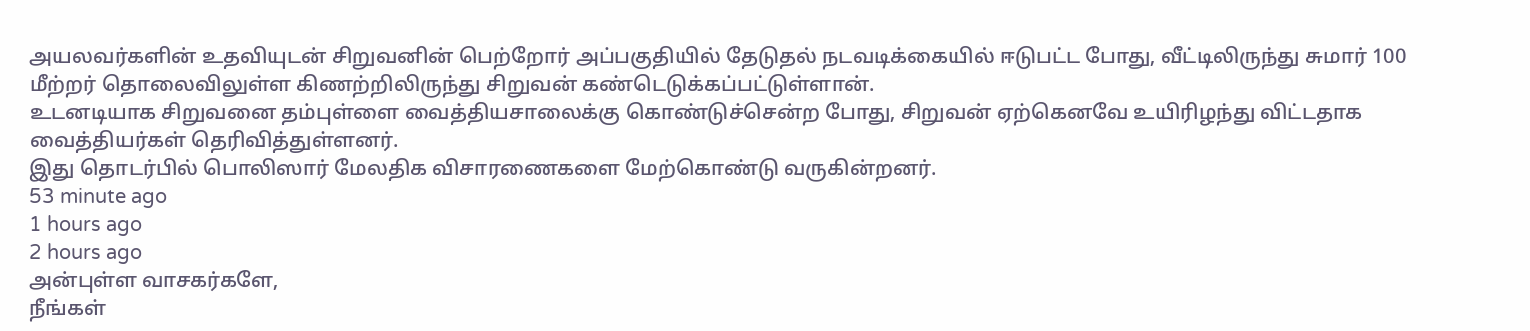அயலவர்களின் உதவியுடன் சிறுவனின் பெற்றோர் அப்பகுதியில் தேடுதல் நடவடிக்கையில் ஈடுபட்ட போது, வீட்டிலிருந்து சுமார் 100 மீற்றர் தொலைவிலுள்ள கிணற்றிலிருந்து சிறுவன் கண்டெடுக்கப்பட்டுள்ளான்.
உடனடியாக சிறுவனை தம்புள்ளை வைத்தியசாலைக்கு கொண்டுச்சென்ற போது, சிறுவன் ஏற்கெனவே உயிரிழந்து விட்டதாக வைத்தியர்கள் தெரிவித்துள்ளனர்.
இது தொடர்பில் பொலிஸார் மேலதிக விசாரணைகளை மேற்கொண்டு வருகின்றனர்.
53 minute ago
1 hours ago
2 hours ago
அன்புள்ள வாசகர்களே,
நீங்கள்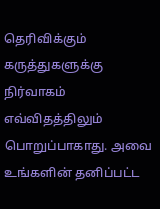தெரிவிக்கும் கருத்துகளுக்கு நிர்வாகம் எவ்விதத்திலும் பொறுப்பாகாது. அவை உங்களின் தனிப்பட்ட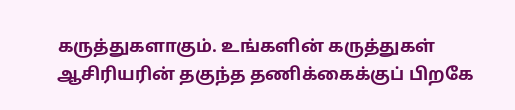கருத்துகளாகும். உங்களின் கருத்துகள் ஆசிரியரின் தகுந்த தணிக்கைக்குப் பிறகே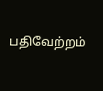பதிவேற்றம்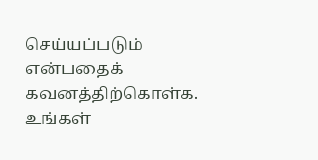செய்யப்படும் என்பதைக் கவனத்திற்கொள்க. உங்கள்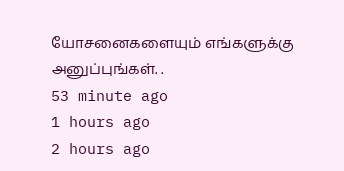யோசனைகளையும் எங்களுக்கு அனுப்புங்கள். .
53 minute ago
1 hours ago
2 hours ago